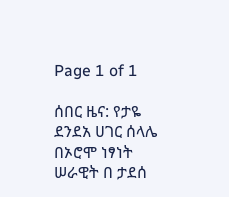Page 1 of 1

ሰበር ዜና: የታዬ ደንደአ ሀገር ሰላሌ በኦሮሞ ነፃነት ሠራዊት በ ታደሰ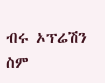ብሩ ኦፕሬሽን ስም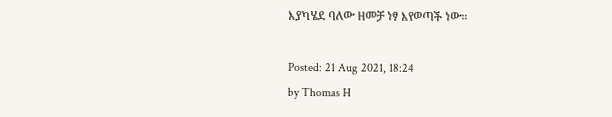እያካሄደ ባለው ዘመቻ ነፃ እየወጣች ነው።

Posted: 21 Aug 2021, 18:24
by Thomas H